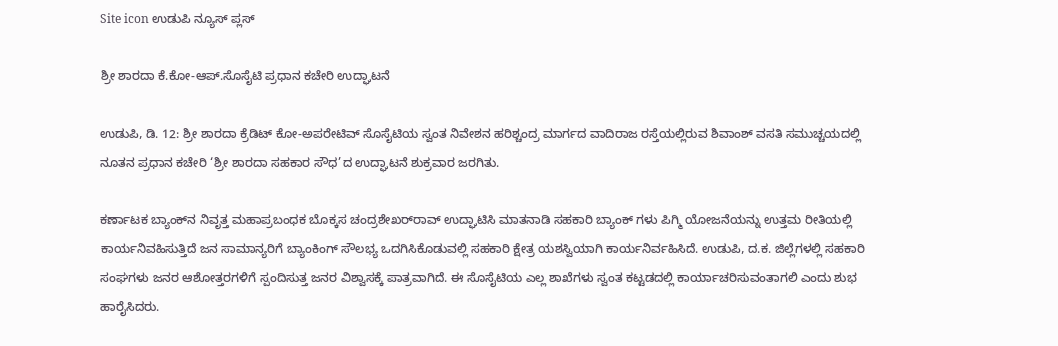Site icon ಉಡುಪಿ ನ್ಯೂಸ್ ಪ್ಲಸ್

ಶ್ರೀ ಶಾರದಾ ಕೆ.ಕೋ-ಆಪ್.ಸೊಸೈಟಿ ಪ್ರಧಾನ ಕಚೇರಿ ಉದ್ಘಾಟನೆ

ಉಡುಪಿ, ಡಿ. 12: ಶ್ರೀ ಶಾರದಾ ಕ್ರೆಡಿಟ್ ಕೋ-ಅಪರೇಟಿವ್ ಸೊಸೈಟಿಯ ಸ್ವಂತ ನಿವೇಶನ ಹರಿಶ್ಚಂದ್ರ ಮಾರ್ಗದ ವಾದಿರಾಜ ರಸ್ತೆಯಲ್ಲಿರುವ ಶಿವಾಂಶ್ ವಸತಿ ಸಮುಚ್ಚಯದಲ್ಲಿ ನೂತನ ಪ್ರಧಾನ ಕಚೇರಿ ‘ಶ್ರೀ ಶಾರದಾ ಸಹಕಾರ ಸೌಧ’ದ ಉದ್ಘಾಟನೆ ಶುಕ್ರವಾರ ಜರಗಿತು.

ಕರ್ಣಾಟಕ ಬ್ಯಾಂಕ್‌ನ ನಿವೃತ್ತ ಮಹಾಪ್ರಬಂಧಕ ಬೊಕ್ಕಸ ಚಂದ್ರಶೇಖರ್‌ರಾವ್ ಉದ್ಘಾಟಿಸಿ ಮಾತನಾಡಿ ಸಹಕಾರಿ ಬ್ಯಾಂಕ್ ಗಳು ಪಿಗ್ಮಿ ಯೋಜನೆಯನ್ನು ಉತ್ತಮ ರೀತಿಯಲ್ಲಿ ಕಾರ್ಯನಿವಹಿಸುತ್ತಿದೆ ಜನ ಸಾಮಾನ್ಯರಿಗೆ ಬ್ಯಾಂಕಿಂಗ್ ಸೌಲಭ್ಯ ಒದಗಿಸಿಕೊಡುವಲ್ಲಿ ಸಹಕಾರಿ ಕ್ಷೇತ್ರ ಯಶಸ್ವಿಯಾಗಿ ಕಾರ್ಯನಿರ್ವಹಿಸಿದೆ. ಉಡುಪಿ, ದ.ಕ. ಜಿಲ್ಲೆಗಳಲ್ಲಿ ಸಹಕಾರಿ ಸಂಘಗಳು ಜನರ ಆಶೋತ್ತರಗಳಿಗೆ ಸ್ಪಂದಿಸುತ್ತ ಜನರ ವಿಶ್ವಾಸಕ್ಕೆ ಪಾತ್ರವಾಗಿದೆ. ಈ ಸೊಸೈಟಿಯ ಎಲ್ಲ ಶಾಖೆಗಳು ಸ್ವಂತ ಕಟ್ಟಡದಲ್ಲಿ ಕಾರ್ಯಾಚರಿಸುವಂತಾಗಲಿ ಎಂದು ಶುಭ ಹಾರೈಸಿದರು.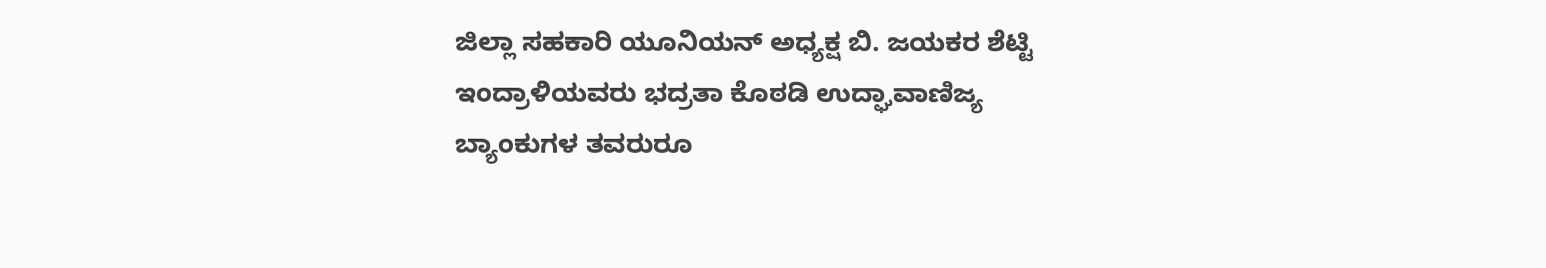ಜಿಲ್ಲಾ ಸಹಕಾರಿ ಯೂನಿಯನ್ ಅಧ್ಯಕ್ಷ ಬಿ. ಜಯಕರ ಶೆಟ್ಟಿ ಇಂದ್ರಾಳಿಯವರು ಭದ್ರತಾ ಕೊಠಡಿ ಉದ್ಘಾವಾಣಿಜ್ಯ ಬ್ಯಾಂಕುಗಳ ತವರುರೂ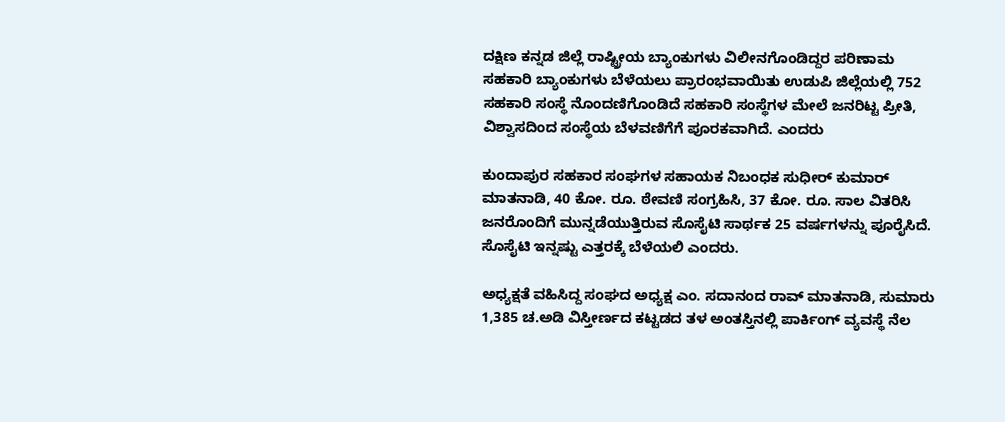ದಕ್ಷಿಣ ಕನ್ನಡ ಜಿಲ್ಲೆ ರಾಷ್ಟ್ರೀಯ ಬ್ಯಾಂಕುಗಳು ವಿಲೀನಗೊಂಡಿದ್ದರ ಪರಿಣಾಮ ಸಹಕಾರಿ ಬ್ಯಾಂಕುಗಳು ಬೆಳೆಯಲು ಪ್ರಾರಂಭವಾಯಿತು ಉಡುಪಿ ಜಿಲ್ಲೆಯಲ್ಲಿ 752 ಸಹಕಾರಿ ಸಂಸ್ಥೆ ನೊಂದಣಿಗೊಂಡಿದೆ ಸಹಕಾರಿ ಸಂಸ್ಥೆಗಳ ಮೇಲೆ ಜನರಿಟ್ಟ ಪ್ರೀತಿ, ವಿಶ್ವಾಸದಿಂದ ಸಂಸ್ಥೆಯ ಬೆಳವಣಿಗೆಗೆ ಪೂರಕವಾಗಿದೆ. ಎಂದರು

ಕುಂದಾಪುರ ಸಹಕಾರ ಸಂಘಗಳ ಸಹಾಯಕ ನಿಬಂಧಕ ಸುಧೀರ್ ಕುಮಾರ್ ಮಾತನಾಡಿ, 40 ಕೋ. ರೂ. ಠೇವಣಿ ಸಂಗ್ರಹಿಸಿ, 37 ಕೋ. ರೂ. ಸಾಲ ವಿತರಿಸಿ ಜನರೊಂದಿಗೆ ಮುನ್ನಡೆಯುತ್ತಿರುವ ಸೊಸೈಟಿ ಸಾರ್ಥಕ 25 ವರ್ಷಗಳನ್ನು ಪೂರೈಸಿದೆ. ಸೊಸೈಟಿ ಇನ್ನಷ್ಟು ಎತ್ತರಕ್ಕೆ ಬೆಳೆಯಲಿ ಎಂದರು.

ಅಧ್ಯಕ್ಷತೆ ವಹಿಸಿದ್ದ ಸಂಘದ ಅಧ್ಯಕ್ಷ ಎಂ. ಸದಾನಂದ ರಾವ್ ಮಾತನಾಡಿ, ಸುಮಾರು 1,385 ಚ.ಅಡಿ ವಿಸ್ತೀರ್ಣದ ಕಟ್ಟಡದ ತಳ ಅಂತಸ್ತಿನಲ್ಲಿ ಪಾರ್ಕಿಂಗ್ ವ್ಯವಸ್ಥೆ ನೆಲ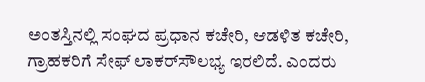ಅಂತಸ್ತಿನಲ್ಲಿ ಸಂಘದ ಪ್ರಧಾನ ಕಚೇರಿ, ಆಡಳಿತ ಕಚೇರಿ, ಗ್ರಾಹಕರಿಗೆ ಸೇಫ್ ಲಾಕರ್‌ಸೌಲಭ್ಯ ಇರಲಿದೆ. ಎಂದರು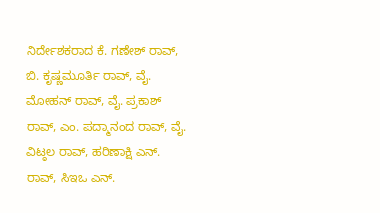ನಿರ್ದೇಶಕರಾದ ಕೆ. ಗಣೇಶ್ ರಾವ್, ಬಿ. ಕೃಷ್ಣಮೂರ್ತಿ ರಾವ್, ವೈ. ಮೋಹನ್ ರಾವ್, ವೈ. ಪ್ರಕಾಶ್ ರಾವ್, ಎಂ. ಪದ್ಮಾನಂದ ರಾವ್, ವೈ. ವಿಟ್ಠಲ ರಾವ್, ಹರಿಣಾಕ್ಷಿ ಎನ್. ರಾವ್, ಸಿಇಒ ಎನ್.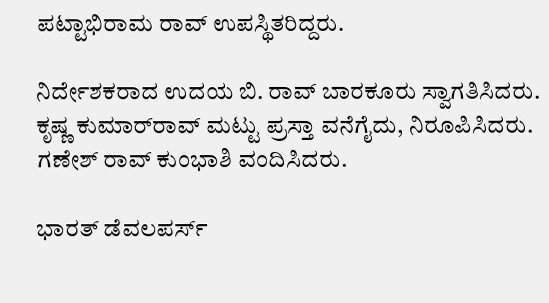ಪಟ್ಟಾಭಿರಾಮ ರಾವ್ ಉಪಸ್ಥಿತರಿದ್ದರು.

ನಿರ್ದೇಶಕರಾದ ಉದಯ ಬಿ. ರಾವ್ ಬಾರಕೂರು ಸ್ವಾಗತಿಸಿದರು. ಕೃಷ್ಣ ಕುಮಾರ್‌ರಾವ್ ಮಟ್ಟು ಪ್ರಸ್ತಾ ವನೆಗೈದು, ನಿರೂಪಿಸಿದರು. ಗಣೇಶ್ ರಾವ್ ಕುಂಭಾಶಿ ವಂದಿಸಿದರು.

ಭಾರತ್ ಡೆವಲಪರ್ಸ್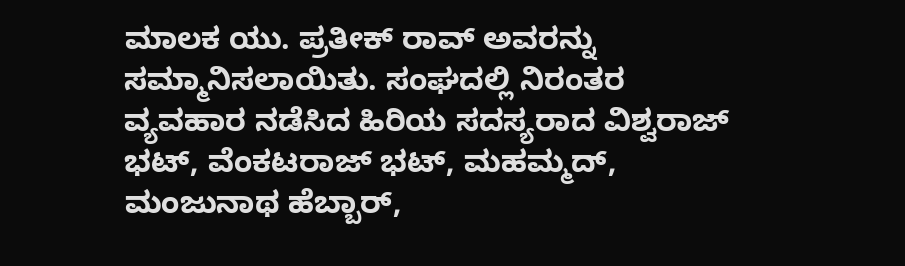ಮಾಲಕ ಯು. ಪ್ರತೀಕ್ ರಾವ್ ಅವರನ್ನು ಸಮ್ಮಾನಿಸಲಾಯಿತು. ಸಂಘದಲ್ಲಿ ನಿರಂತರ ವ್ಯವಹಾರ ನಡೆಸಿದ ಹಿರಿಯ ಸದಸ್ಯರಾದ ವಿಶ್ವರಾಜ್ ಭಟ್, ವೆಂಕಟರಾಜ್ ಭಟ್, ಮಹಮ್ಮದ್, ಮಂಜುನಾಥ ಹೆಬ್ಬಾರ್,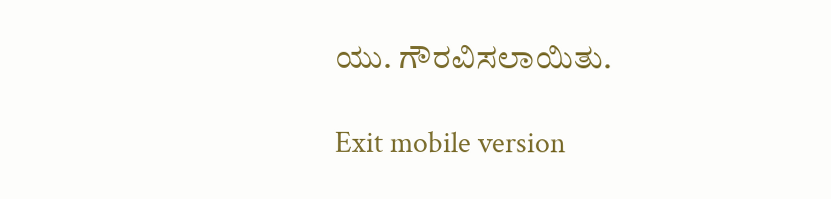ಯು. ಗೌರವಿಸಲಾಯಿತು.

Exit mobile version